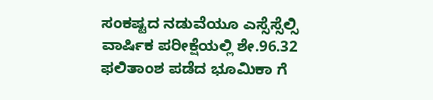ಸಂಕಷ್ಟದ ನಡುವೆಯೂ ಎಸ್ಸೆಸ್ಸೆಲ್ಸಿ ವಾರ್ಷಿಕ ಪರೀಕ್ಷೆಯಲ್ಲಿ ಶೇ.96.32 ಫಲಿತಾಂಶ ಪಡೆದ ಭೂಮಿಕಾ ಗೆ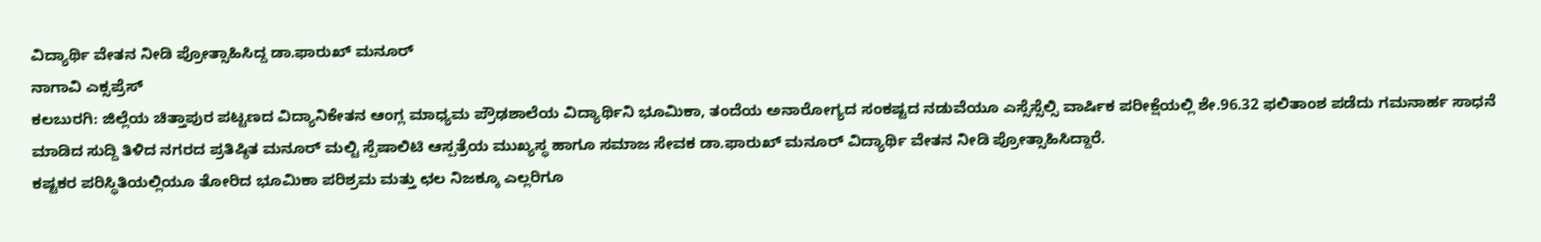ವಿದ್ಯಾರ್ಥಿ ವೇತನ ನೀಡಿ ಪ್ರೋತ್ಸಾಹಿಸಿದ್ದ ಡಾ.ಫಾರುಖ್ ಮನೂರ್
ನಾಗಾವಿ ಎಕ್ಸಪ್ರೆಸ್
ಕಲಬುರಗಿ: ಜಿಲ್ಲೆಯ ಚಿತ್ತಾಪುರ ಪಟ್ಟಣದ ವಿದ್ಯಾನಿಕೇತನ ಆಂಗ್ಲ ಮಾಧ್ಯಮ ಪ್ರೌಢಶಾಲೆಯ ವಿದ್ಯಾರ್ಥಿನಿ ಭೂಮಿಕಾ, ತಂದೆಯ ಅನಾರೋಗ್ಯದ ಸಂಕಷ್ಟದ ನಡುವೆಯೂ ಎಸ್ಸೆಸ್ಸೆಲ್ಸಿ ವಾರ್ಷಿಕ ಪರೀಕ್ಷೆಯಲ್ಲಿ ಶೇ.96.32 ಫಲಿತಾಂಶ ಪಡೆದು ಗಮನಾರ್ಹ ಸಾಧನೆ ಮಾಡಿದ ಸುದ್ದಿ ತಿಳಿದ ನಗರದ ಪ್ರತಿಷ್ಠಿತ ಮನೂರ್ ಮಲ್ಟಿ ಸ್ಪೆಷಾಲಿಟಿ ಆಸ್ಪತ್ರೆಯ ಮುಖ್ಯಸ್ಥ ಹಾಗೂ ಸಮಾಜ ಸೇವಕ ಡಾ.ಫಾರುಖ್ ಮನೂರ್ ವಿದ್ಯಾರ್ಥಿ ವೇತನ ನೀಡಿ ಪ್ರೋತ್ಸಾಹಿಸಿದ್ದಾರೆ.
ಕಷ್ಟಕರ ಪರಿಸ್ಥಿತಿಯಲ್ಲಿಯೂ ತೋರಿದ ಭೂಮಿಕಾ ಪರಿಶ್ರಮ ಮತ್ತು ಛಲ ನಿಜಕ್ಕೂ ಎಲ್ಲರಿಗೂ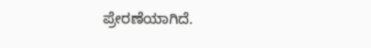ಪ್ರೇರಣೆಯಾಗಿದೆ.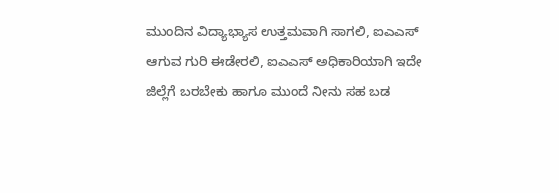ಮುಂದಿನ ವಿದ್ಯಾಭ್ಯಾಸ ಉತ್ತಮವಾಗಿ ಸಾಗಲಿ, ಐಎಎಸ್ ಆಗುವ ಗುರಿ ಈಡೇರಲಿ, ಐಎಎಸ್ ಅಧಿಕಾರಿಯಾಗಿ ಇದೇ ಜಿಲ್ಲೆಗೆ ಬರಬೇಕು ಹಾಗೂ ಮುಂದೆ ನೀನು ಸಹ ಬಡ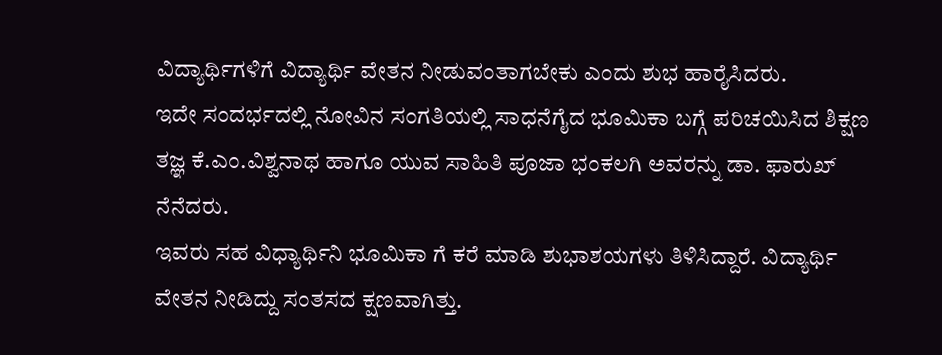ವಿದ್ಯಾರ್ಥಿಗಳಿಗೆ ವಿದ್ಯಾರ್ಥಿ ವೇತನ ನೀಡುವಂತಾಗಬೇಕು ಎಂದು ಶುಭ ಹಾರೈಸಿದರು.
ಇದೇ ಸಂದರ್ಭದಲ್ಲಿ ನೋವಿನ ಸಂಗತಿಯಲ್ಲಿ ಸಾಧನೆಗೈದ ಭೂಮಿಕಾ ಬಗ್ಗೆ ಪರಿಚಯಿಸಿದ ಶಿಕ್ಷಣ ತಜ್ಞ ಕೆ.ಎಂ.ವಿಶ್ವನಾಥ ಹಾಗೂ ಯುವ ಸಾಹಿತಿ ಪೂಜಾ ಭಂಕಲಗಿ ಅವರನ್ನು ಡಾ. ಫಾರುಖ್ ನೆನೆದರು.
ಇವರು ಸಹ ವಿಧ್ಯಾರ್ಥಿನಿ ಭೂಮಿಕಾ ಗೆ ಕರೆ ಮಾಡಿ ಶುಭಾಶಯಗಳು ತಿಳಿಸಿದ್ದಾರೆ. ವಿದ್ಯಾರ್ಥಿ ವೇತನ ನೀಡಿದ್ದು ಸಂತಸದ ಕ್ಷಣವಾಗಿತ್ತು.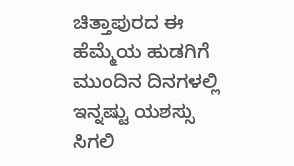ಚಿತ್ತಾಪುರದ ಈ ಹೆಮ್ಮೆಯ ಹುಡಗಿಗೆ ಮುಂದಿನ ದಿನಗಳಲ್ಲಿ ಇನ್ನಷ್ಟು ಯಶಸ್ಸು ಸಿಗಲಿ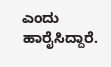ಎಂದು ಹಾರೈಸಿದ್ದಾರೆ.